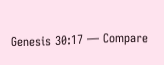Genesis 30:17 — Compare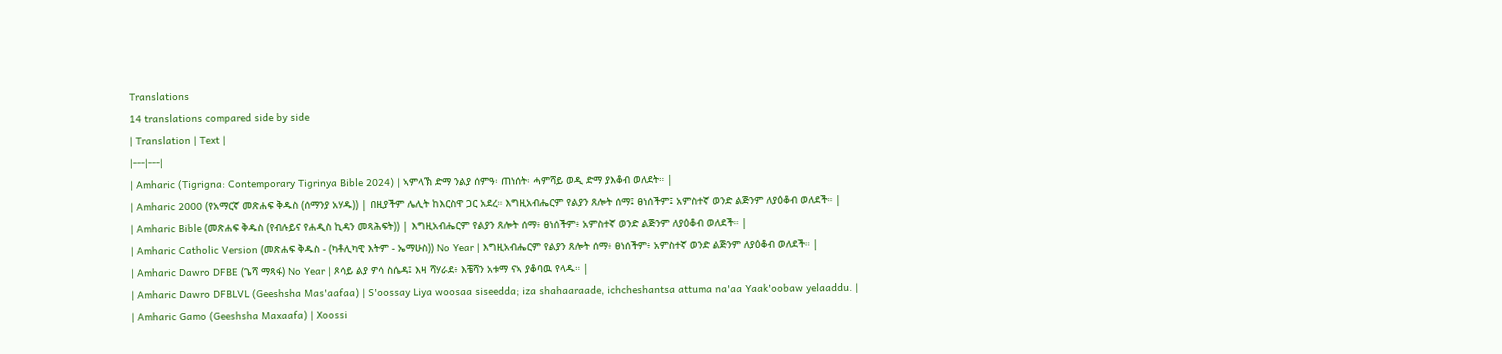Translations
14 translations compared side by side
| Translation | Text |
|---|---|
| Amharic (Tigrigna: Contemporary Tigrinya Bible 2024) | ኣምላኽ ድማ ንልያ ሰምዓ፡ ጠነሰት፡ ሓምሻይ ወዲ ድማ ያእቆብ ወለደት። |
| Amharic 2000 (የአማርኛ መጽሐፍ ቅዱስ (ሰማንያ አሃዱ)) | በዚያችም ሌሊት ከእርስዋ ጋር አደረ። እግዚአብሔርም የልያን ጸሎት ሰማ፤ ፀነሰችም፤ አምስተኛ ወንድ ልጅንም ለያዕቆብ ወለደች። |
| Amharic Bible (መጽሐፍ ቅዱስ (የብሉይና የሐዲስ ኪዳን መጻሕፍት)) | እግዚአብሔርም የልያን ጸሎት ሰማ፥ ፀነሰችም፥ አምስተኛ ወንድ ልጅንም ለያዕቆብ ወለደች። |
| Amharic Catholic Version (መጽሐፍ ቅዱስ - (ካቶሊካዊ እትም - ኤማሁስ)) No Year | እግዚአብሔርም የልያን ጸሎት ሰማ፥ ፀነሰችም፥ አምስተኛ ወንድ ልጅንም ለያዕቆብ ወለደች። |
| Amharic Dawro DFBE (ጌሻ ማጻፋ) No Year | ጾሳይ ልያ ዎሳ ስሴዳ፤ እዛ ሻሃራደ፥ እቼሻን አቱማ ናኣ ያቆባዉ የላዱ። |
| Amharic Dawro DFBLVL (Geeshsha Mas'aafaa) | S'oossay Liya woosaa siseedda; iza shahaaraade, ichcheshantsa attuma na'aa Yaak'oobaw yelaaddu. |
| Amharic Gamo (Geeshsha Maxaafa) | Xoossi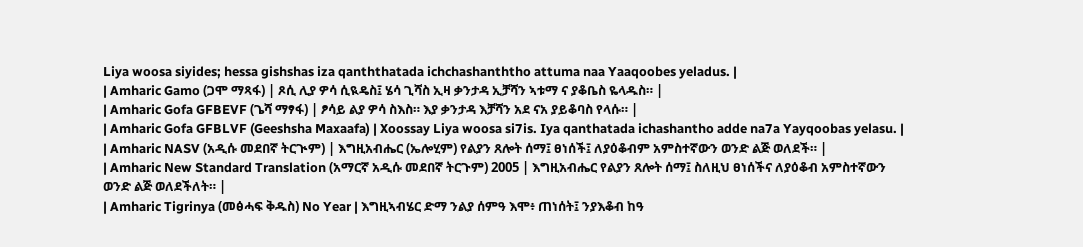Liya woosa siyides; hessa gishshas iza qanththatada ichchashanththo attuma naa Yaaqoobes yeladus. |
| Amharic Gamo (ጋሞ ማጻፋ) | ጾሲ ሊያ ዎሳ ሲዪዴስ፤ ሄሳ ጊሻስ ኢዛ ቃንታዳ ኢቻሻን ኣቱማ ና ያቆቤስ ዬላዱስ። |
| Amharic Gofa GFBEVF (ጌሻ ማፃፋ) | ፆሳይ ልያ ዎሳ ስእስ። እያ ቃንታዳ እቻሻን አደ ናአ ያይቆባስ የላሱ። |
| Amharic Gofa GFBLVF (Geeshsha Maxaafa) | Xoossay Liya woosa si7is. Iya qanthatada ichashantho adde na7a Yayqoobas yelasu. |
| Amharic NASV (አዲሱ መደበኛ ትርጒም) | እግዚአብሔር (ኤሎሂም) የልያን ጸሎት ሰማ፤ ፀነሰች፤ ለያዕቆብም አምስተኛውን ወንድ ልጅ ወለደች። |
| Amharic New Standard Translation (አማርኛ አዲሱ መደበኛ ትርጉም) 2005 | እግዚአብሔር የልያን ጸሎት ሰማ፤ ስለዚህ ፀነሰችና ለያዕቆብ አምስተኛውን ወንድ ልጅ ወለደችለት። |
| Amharic Tigrinya (መፅሓፍ ቅዱስ) No Year | እግዚኣብሄር ድማ ንልያ ሰምዓ እሞ፥ ጠነሰት፤ ንያእቆብ ከዓ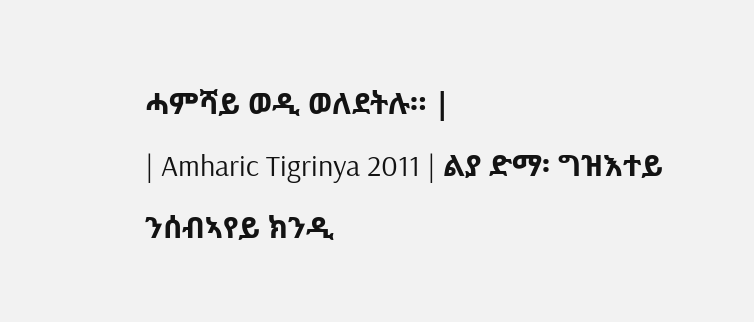ሓምሻይ ወዲ ወለደትሉ። |
| Amharic Tigrinya 2011 | ልያ ድማ፡ ግዝእተይ ንሰብኣየይ ክንዲ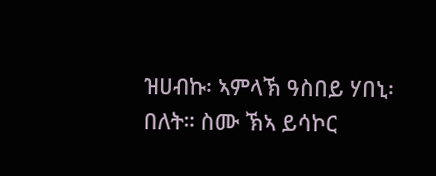ዝሀብኩ፡ ኣምላኽ ዓስበይ ሃበኒ፡ በለት። ስሙ ኽኣ ይሳኮር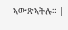ኣውጽኣትሉ። |